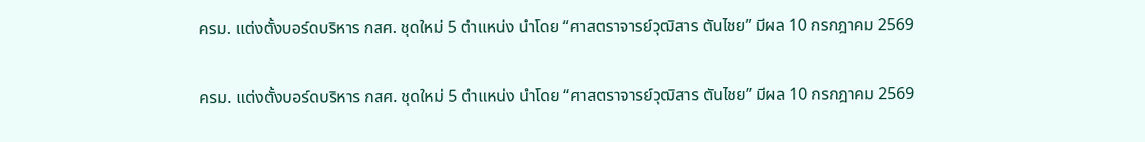ครม. แต่งตั้งบอร์ดบริหาร กสศ. ชุดใหม่ 5 ตำแหน่ง นำโดย “ศาสตราจารย์วุฒิสาร ตันไชย” มีผล 10 กรกฎาคม 2569

ครม. แต่งตั้งบอร์ดบริหาร กสศ. ชุดใหม่ 5 ตำแหน่ง นำโดย “ศาสตราจารย์วุฒิสาร ตันไชย” มีผล 10 กรกฎาคม 2569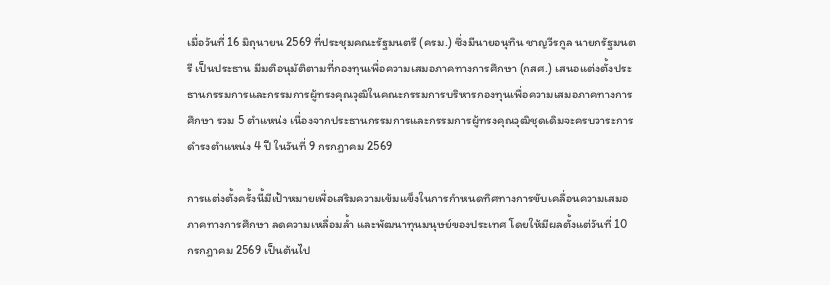เมื่อวันที่ 16 มิถุนายน 2569 ที่ประชุมคณะรัฐมนตรี (ครม.) ซึ่งมีนายอนุทิน ชาญวีรกูล นายกรัฐมนตรี เป็นประธาน มีมติอนุมัติตามที่กองทุนเพื่อความเสมอภาคทางการศึกษา (กสศ.) เสนอแต่งตั้งประธานกรรมการและกรรมการผู้ทรงคุณวุฒิในคณะกรรมการบริหารกองทุนเพื่อความเสมอภาคทางการศึกษา รวม 5 ตำแหน่ง เนื่องจากประธานกรรมการและกรรมการผู้ทรงคุณวุฒิชุดเดิมจะครบวาระการดำรงตำแหน่ง 4 ปี ในวันที่ 9 กรกฎาคม 2569

การแต่งตั้งครั้งนี้มีเป้าหมายเพื่อเสริมความเข้มแข็งในการกำหนดทิศทางการขับเคลื่อนความเสมอภาคทางการศึกษา ลดความเหลื่อมล้ำ และพัฒนาทุนมนุษย์ของประเทศ โดยให้มีผลตั้งแต่วันที่ 10 กรกฎาคม 2569 เป็นต้นไป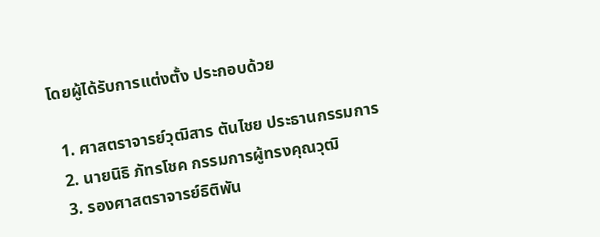โดยผู้ได้รับการแต่งตั้ง ประกอบด้วย

  1. ศาสตราจารย์วุฒิสาร ตันไชย ประธานกรรมการ
  2. นายนิธิ ภัทรโชค กรรมการผู้ทรงคุณวุฒิ
  3. รองศาสตราจารย์ธิติพัน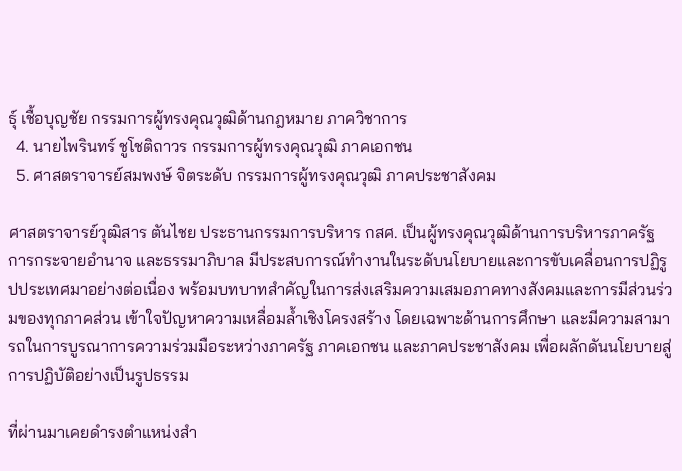ธุ์ เชื้อบุญชัย กรรมการผู้ทรงคุณวุฒิด้านกฎหมาย ภาควิชาการ
  4. นายไพรินทร์ ชูโชติถาวร กรรมการผู้ทรงคุณวุฒิ ภาคเอกชน
  5. ศาสตราจารย์สมพงษ์ จิตระดับ กรรมการผู้ทรงคุณวุฒิ ภาคประชาสังคม

ศาสตราจารย์วุฒิสาร ตันไชย ประธานกรรมการบริหาร กสศ. เป็นผู้ทรงคุณวุฒิด้านการบริหารภาครัฐ การกระจายอำนาจ และธรรมาภิบาล มีประสบการณ์ทำงานในระดับนโยบายและการขับเคลื่อนการปฏิรูปประเทศมาอย่างต่อเนื่อง พร้อมบทบาทสำคัญในการส่งเสริมความเสมอภาคทางสังคมและการมีส่วนร่วมของทุกภาคส่วน เข้าใจปัญหาความเหลื่อมล้ำเชิงโครงสร้าง โดยเฉพาะด้านการศึกษา และมีความสามารถในการบูรณาการความร่วมมือระหว่างภาครัฐ ภาคเอกชน และภาคประชาสังคม เพื่อผลักดันนโยบายสู่การปฏิบัติอย่างเป็นรูปธรรม

ที่ผ่านมาเคยดำรงตำแหน่งสำ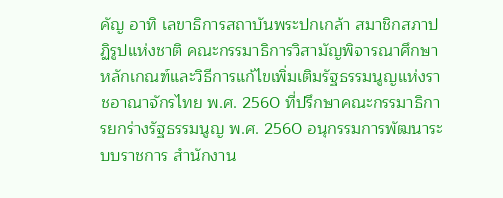คัญ อาทิ เลขาธิการสถาบันพระปกเกล้า สมาชิกสภาปฏิรูปแห่งชาติ คณะกรรมาธิการวิสามัญพิจารณาศึกษาหลักเกณฑ์และวิธีการแก้ไขเพิ่มเติมรัฐธรรมนูญแห่งราชอาณาจักรไทย พ.ศ. 2560 ที่ปรึกษาคณะกรรมาธิการยกร่างรัฐธรรมนูญ พ.ศ. 2560 อนุกรรมการพัฒนาระบบราชการ สำนักงาน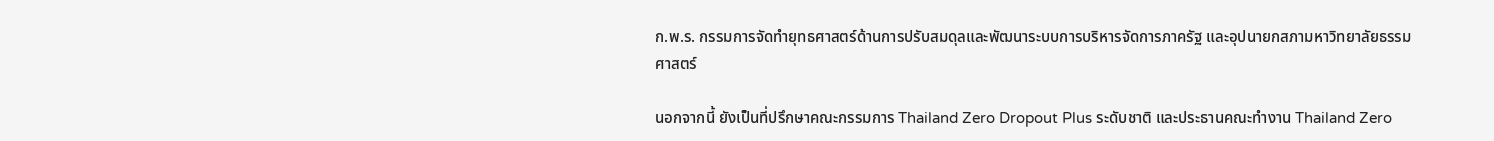ก.พ.ร. กรรมการจัดทำยุทธศาสตร์ด้านการปรับสมดุลและพัฒนาระบบการบริหารจัดการภาครัฐ และอุปนายกสภามหาวิทยาลัยธรรมศาสตร์

นอกจากนี้ ยังเป็นที่ปรึกษาคณะกรรมการ Thailand Zero Dropout Plus ระดับชาติ และประธานคณะทำงาน Thailand Zero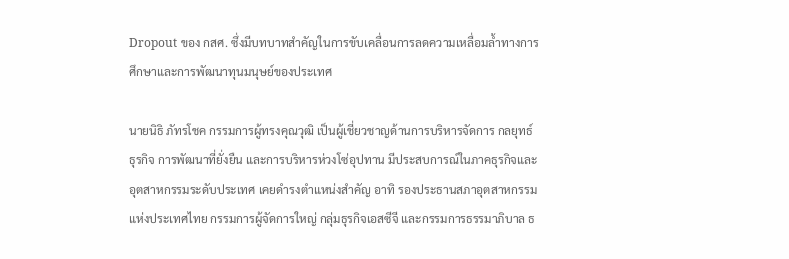Dropout ของ กสศ. ซึ่งมีบทบาทสำคัญในการขับเคลื่อนการลดความเหลื่อมล้ำทางการศึกษาและการพัฒนาทุนมนุษย์ของประเทศ

นายนิธิ ภัทรโชค กรรมการผู้ทรงคุณวุฒิ เป็นผู้เชี่ยวชาญด้านการบริหารจัดการ กลยุทธ์ธุรกิจ การพัฒนาที่ยั่งยืน และการบริหารห่วงโซ่อุปทาน มีประสบการณ์ในภาคธุรกิจและอุตสาหกรรมระดับประเทศ เคยดำรงตำแหน่งสำคัญ อาทิ รองประธานสภาอุตสาหกรรมแห่งประเทศไทย กรรมการผู้จัดการใหญ่ กลุ่มธุรกิจเอสซีจี และกรรมการธรรมาภิบาล ธ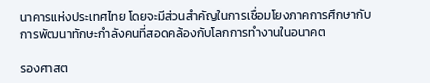นาคารแห่งประเทศไทย โดยจะมีส่วนสำคัญในการเชื่อมโยงภาคการศึกษากับการพัฒนาทักษะกำลังคนที่สอดคล้องกับโลกการทำงานในอนาคต

รองศาสต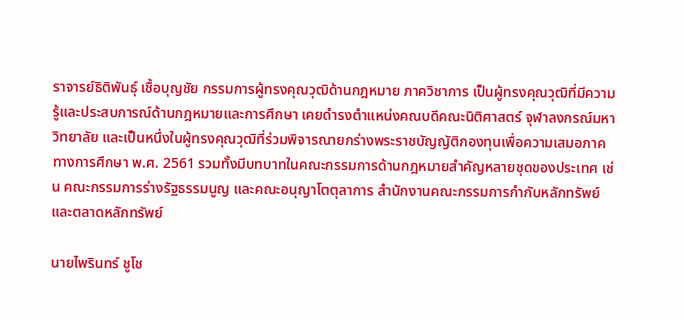ราจารย์ธิติพันธุ์ เชื้อบุญชัย กรรมการผู้ทรงคุณวุฒิด้านกฎหมาย ภาควิชาการ เป็นผู้ทรงคุณวุฒิที่มีความรู้และประสบการณ์ด้านกฎหมายและการศึกษา เคยดำรงตำแหน่งคณบดีคณะนิติศาสตร์ จุฬาลงกรณ์มหาวิทยาลัย และเป็นหนึ่งในผู้ทรงคุณวุฒิที่ร่วมพิจารณายกร่างพระราชบัญญัติกองทุนเพื่อความเสมอภาคทางการศึกษา พ.ศ. 2561 รวมทั้งมีบทบาทในคณะกรรมการด้านกฎหมายสำคัญหลายชุดของประเทศ เช่น คณะกรรมการร่างรัฐธรรมนูญ และคณะอนุญาโตตุลาการ สำนักงานคณะกรรมการกำกับหลักทรัพย์และตลาดหลักทรัพย์

นายไพรินทร์ ชูโช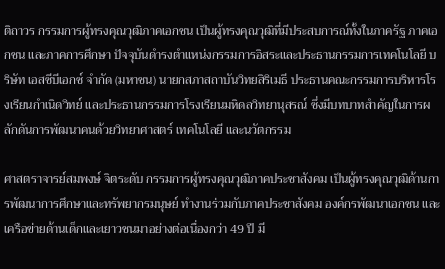ติถาวร กรรมการผู้ทรงคุณวุฒิภาคเอกชน เป็นผู้ทรงคุณวุฒิที่มีประสบการณ์ทั้งในภาครัฐ ภาคเอกชน และภาคการศึกษา ปัจจุบันดำรงตำแหน่งกรรมการอิสระและประธานกรรมการเทคโนโลยี บริษัท เอสซีบีเอกซ์ จำกัด (มหาชน) นายกสภาสถาบันวิทยสิริเมธี ประธานคณะกรรมการบริหารโรงเรียนกำเนิดวิทย์ และประธานกรรมการโรงเรียนมหิดลวิทยานุสรณ์ ซึ่งมีบทบาทสำคัญในการผลักดันการพัฒนาคนด้วยวิทยาศาสตร์ เทคโนโลยี และนวัตกรรม

ศาสตราจารย์สมพงษ์ จิตระดับ กรรมการผู้ทรงคุณวุฒิภาคประชาสังคม เป็นผู้ทรงคุณวุฒิด้านการพัฒนาการศึกษาและทรัพยากรมนุษย์ ทำงานร่วมกับภาคประชาสังคม องค์กรพัฒนาเอกชน และเครือข่ายด้านเด็กและเยาวชนมาอย่างต่อเนื่องกว่า 49 ปี มี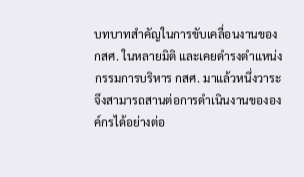บทบาทสำคัญในการขับเคลื่อนงานของ กสศ. ในหลายมิติ และเคยดำรงตำแหน่งกรรมการบริหาร กสศ. มาแล้วหนึ่งวาระ จึงสามารถสานต่อการดำเนินงานขององค์กรได้อย่างต่อ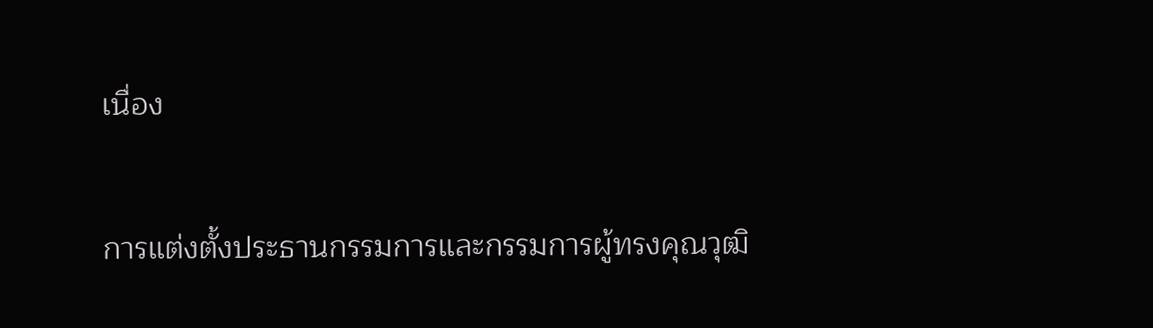เนื่อง

การแต่งตั้งประธานกรรมการและกรรมการผู้ทรงคุณวุฒิ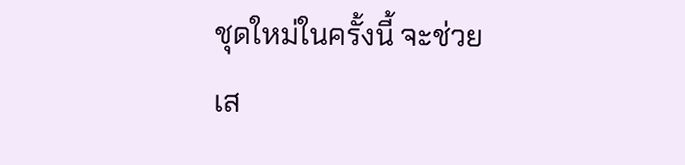ชุดใหม่ในครั้งนี้ จะช่วยเส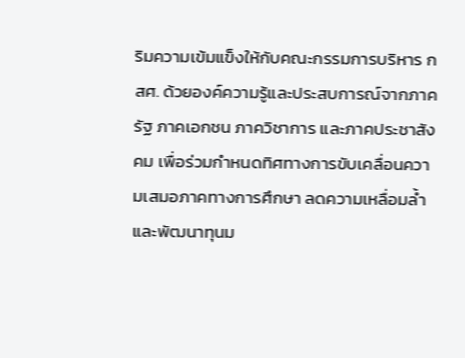ริมความเข้มแข็งให้กับคณะกรรมการบริหาร กสศ. ด้วยองค์ความรู้และประสบการณ์จากภาครัฐ ภาคเอกชน ภาควิชาการ และภาคประชาสังคม เพื่อร่วมกำหนดทิศทางการขับเคลื่อนความเสมอภาคทางการศึกษา ลดความเหลื่อมล้ำ และพัฒนาทุนม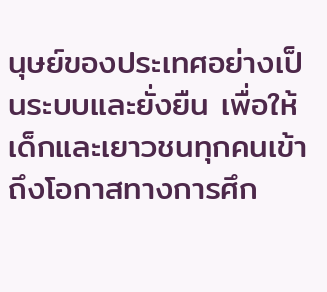นุษย์ของประเทศอย่างเป็นระบบและยั่งยืน เพื่อให้เด็กและเยาวชนทุกคนเข้าถึงโอกาสทางการศึก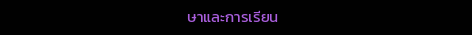ษาและการเรียน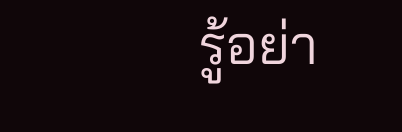รู้อย่า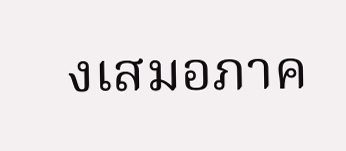งเสมอภาค